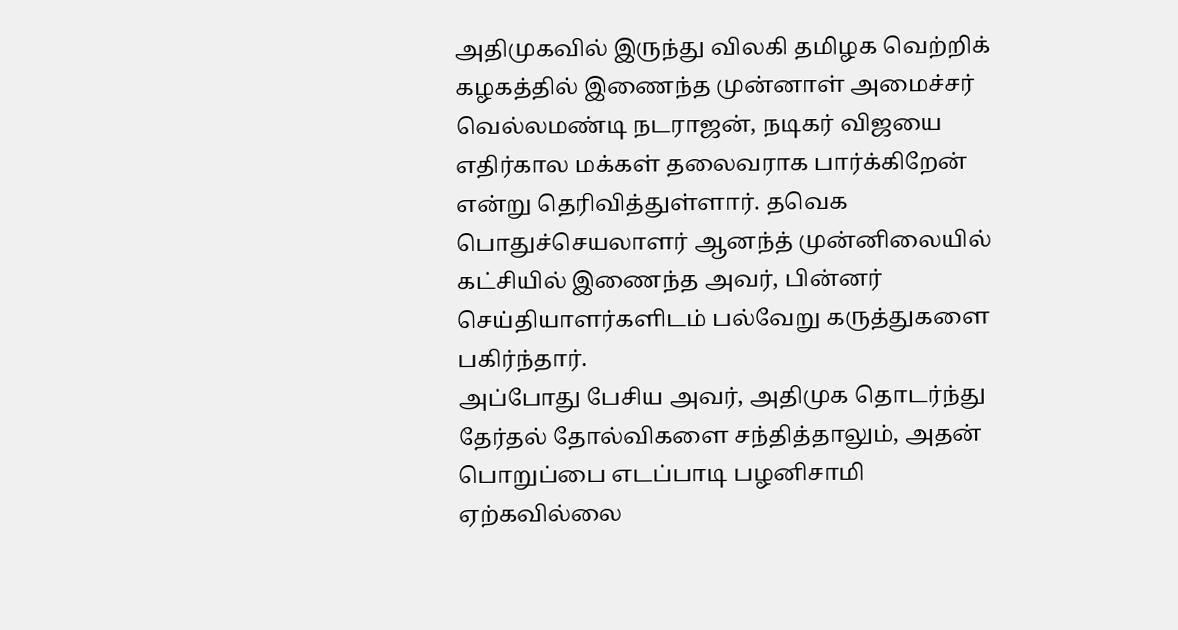அதிமுகவில் இருந்து விலகி தமிழக வெற்றிக் கழகத்தில் இணைந்த முன்னாள் அமைச்சர் வெல்லமண்டி நடராஜன், நடிகர் விஜயை எதிர்கால மக்கள் தலைவராக பார்க்கிறேன் என்று தெரிவித்துள்ளார். தவெக பொதுச்செயலாளர் ஆனந்த் முன்னிலையில் கட்சியில் இணைந்த அவர், பின்னர் செய்தியாளர்களிடம் பல்வேறு கருத்துகளை பகிர்ந்தார்.
அப்போது பேசிய அவர், அதிமுக தொடர்ந்து தேர்தல் தோல்விகளை சந்தித்தாலும், அதன் பொறுப்பை எடப்பாடி பழனிசாமி ஏற்கவில்லை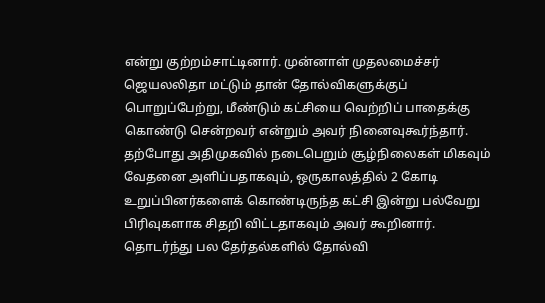என்று குற்றம்சாட்டினார். முன்னாள் முதலமைச்சர் ஜெயலலிதா மட்டும் தான் தோல்விகளுக்குப் பொறுப்பேற்று, மீண்டும் கட்சியை வெற்றிப் பாதைக்கு கொண்டு சென்றவர் என்றும் அவர் நினைவுகூர்ந்தார்.
தற்போது அதிமுகவில் நடைபெறும் சூழ்நிலைகள் மிகவும் வேதனை அளிப்பதாகவும், ஒருகாலத்தில் 2 கோடி உறுப்பினர்களைக் கொண்டிருந்த கட்சி இன்று பல்வேறு பிரிவுகளாக சிதறி விட்டதாகவும் அவர் கூறினார். தொடர்ந்து பல தேர்தல்களில் தோல்வி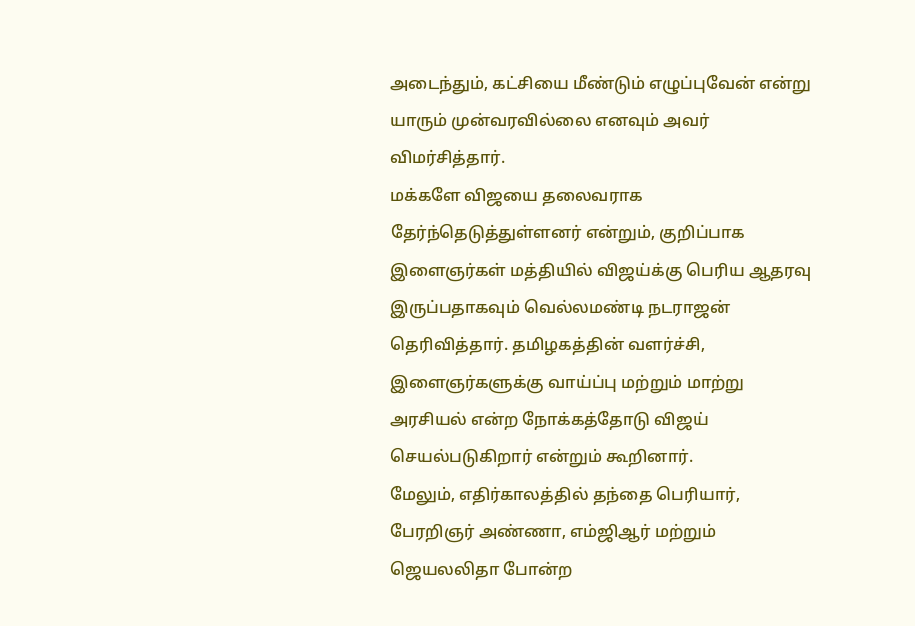அடைந்தும், கட்சியை மீண்டும் எழுப்புவேன் என்று யாரும் முன்வரவில்லை எனவும் அவர் விமர்சித்தார்.
மக்களே விஜயை தலைவராக தேர்ந்தெடுத்துள்ளனர் என்றும், குறிப்பாக இளைஞர்கள் மத்தியில் விஜய்க்கு பெரிய ஆதரவு இருப்பதாகவும் வெல்லமண்டி நடராஜன் தெரிவித்தார். தமிழகத்தின் வளர்ச்சி, இளைஞர்களுக்கு வாய்ப்பு மற்றும் மாற்று அரசியல் என்ற நோக்கத்தோடு விஜய் செயல்படுகிறார் என்றும் கூறினார்.
மேலும், எதிர்காலத்தில் தந்தை பெரியார், பேரறிஞர் அண்ணா, எம்ஜிஆர் மற்றும் ஜெயலலிதா போன்ற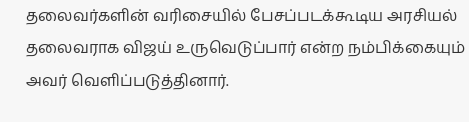தலைவர்களின் வரிசையில் பேசப்படக்கூடிய அரசியல் தலைவராக விஜய் உருவெடுப்பார் என்ற நம்பிக்கையும் அவர் வெளிப்படுத்தினார்.